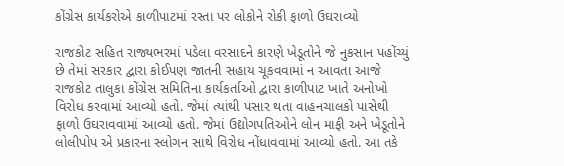કોંગ્રેસ કાર્યકરોએ કાળીપાટમાં રસ્તા પર લોકોને રોકી ફાળો ઉઘરાવ્યો

રાજકોટ સહિત રાજ્યભરમાં પડેલા વરસાદને કારણે ખેડૂતોને જે નુકસાન પહોંચ્યું છે તેમાં સરકાર દ્વારા કોઈપણ જાતની સહાય ચૂકવવામાં ન આવતા આજે રાજકોટ તાલુકા કોંગ્રેસ સમિતિના કાર્યકર્તાઓ દ્વારા કાળીપાટ ખાતે અનોખો વિરોધ કરવામાં આવ્યો હતો. જેમાં ત્યાંથી પસાર થતા વાહનચાલકો પાસેથી ફાળો ઉઘરાવવામાં આવ્યો હતો. જેમાં ઉદ્યોગપતિઓને લોન માફી અને ખેડૂતોને લોલીપોપ એ પ્રકારના સ્લોગન સાથે વિરોધ નોંધાવવામાં આવ્યો હતો. આ તકે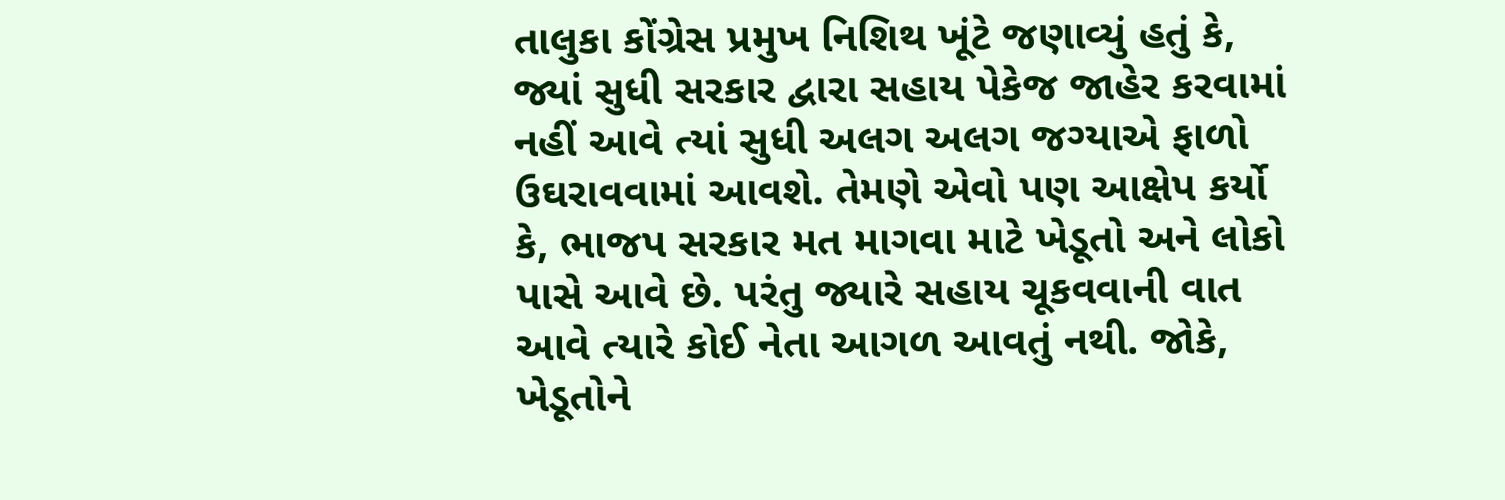તાલુકા કોંગ્રેસ પ્રમુખ નિશિથ ખૂંટે જણાવ્યું હતું કે, જ્યાં સુધી સરકાર દ્વારા સહાય પેકેજ જાહેર કરવામાં નહીં આવે ત્યાં સુધી અલગ અલગ જગ્યાએ ફાળો ઉઘરાવવામાં આવશે. તેમણે એવો પણ આક્ષેપ કર્યો કે, ભાજપ સરકાર મત માગવા માટે ખેડૂતો અને લોકો પાસે આવે છે. પરંતુ જ્યારે સહાય ચૂકવવાની વાત આવે ત્યારે કોઈ નેતા આગળ આવતું નથી. જોકે, ખેડૂતોને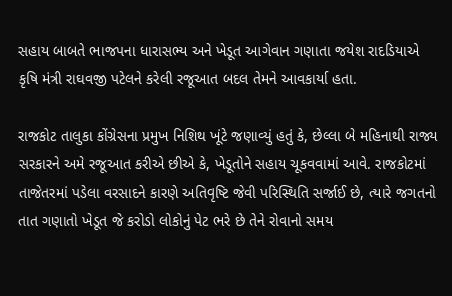સહાય બાબતે ભાજપના ધારાસભ્ય અને ખેડૂત આગેવાન ગણાતા જયેશ રાદડિયાએ કૃષિ મંત્રી રાઘવજી પટેલને કરેલી રજૂઆત બદલ તેમને આવકાર્યા હતા.

રાજકોટ તાલુકા કોંગ્રેસના પ્રમુખ નિશિથ ખૂંટે જણાવ્યું હતું કે, છેલ્લા બે મહિનાથી રાજ્ય સરકારને અમે રજૂઆત કરીએ છીએ કે, ખેડૂતોને સહાય ચૂકવવામાં આવે. રાજકોટમાં તાજેતરમાં પડેલા વરસાદને કારણે અતિવૃષ્ટિ જેવી પરિસ્થિતિ સર્જાઈ છે, ત્યારે જગતનો તાત ગણાતો ખેડૂત જે કરોડો લોકોનું પેટ ભરે છે તેને રોવાનો સમય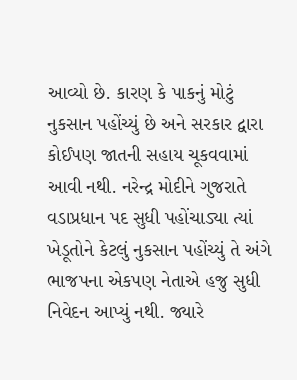આવ્યો છે. કારણ કે પાકનું મોટું નુકસાન પહોંચ્યું છે અને સરકાર દ્વારા કોઈપણ જાતની સહાય ચૂકવવામાં આવી નથી. નરેન્દ્ર મોદીને ગુજરાતે વડાપ્રધાન પદ સુધી પહોંચાડ્યા ત્યાં ખેડૂતોને કેટલું નુકસાન પહોંચ્યું તે અંગે ભાજપના એકપણ નેતાએ હજુ સુધી નિવેદન આપ્યું નથી. જ્યારે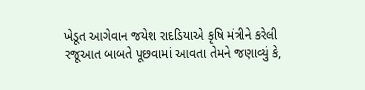ખેડૂત આગેવાન જયેશ રાદડિયાએ કૃષિ મંત્રીને કરેલી રજૂઆત બાબતે પૂછવામાં આવતા તેમને જણાવ્યું કે,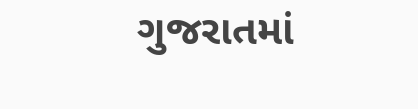ગુજરાતમાં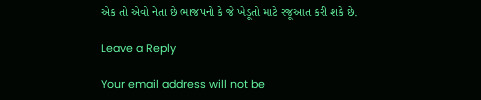એક તો એવો નેતા છે ભાજપનો કે જે ખેડૂતો માટે રજૂઆત કરી શકે છે.

Leave a Reply

Your email address will not be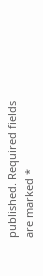published. Required fields are marked *